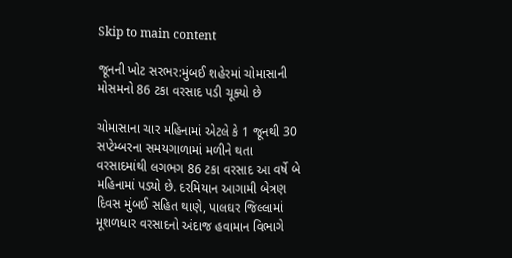Skip to main content

જૂનની ખોટ સરભર:મુંબઈ શહેરમાં ચોમાસાની મોસમનો 86 ટકા વરસાદ પડી ચૂક્યો છે

ચોમાસાના ચાર મહિનામાં એટલે કે 1 જૂનથી 30 સપ્ટેમ્બરના સમયગાળામાં મળીને થતા વરસાદમાંથી લગભગ 86 ટકા વરસાદ આ વર્ષે બે મહિનામાં પડ્યો છે. દરમિયાન આગામી બેત્રણ દિવસ મુંબઈ સહિત થાણે, પાલઘર જિલ્લામાં મૂશળધાર વરસાદનો અંદાજ હવામાન વિભાગે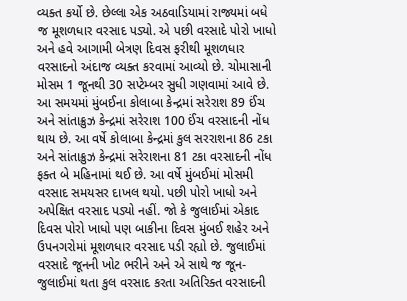વ્યક્ત કર્યો છે. છેલ્લા એક અઠવાડિયામાં રાજ્યમાં બધે જ મૂશળધાર વરસાદ પડ્યો. એ પછી વરસાદે પોરો ખાધો અને હવે આગામી બેત્રણ દિવસ ફરીથી મૂશળધાર વરસાદનો અંદાજ વ્યક્ત કરવામાં આવ્યો છે. ચોમાસાની મોસમ 1 જૂનથી 30 સપ્ટેમ્બર સુધી ગણવામાં આવે છે. આ સમયમાં મુંબઈના કોલાબા કેન્દ્રમાં સરેરાશ 89 ઈંચ અને સાંતાક્રુઝ કેન્દ્રમાં સરેરાશ 100 ઈંચ વરસાદની નોંધ થાય છે. આ વર્ષે કોલાબા કેન્દ્રમાં કુલ સરરાશના 86 ટકા અને સાંતાક્રુઝ કેન્દ્રમાં સરેરાશના 81 ટકા વરસાદની નોંધ ફક્ત બે મહિનામાં થઈ છે. આ વર્ષે મુંબઈમાં મોસમી વરસાદ સમયસર દાખલ થયો. પછી પોરો ખાધો અને અપેક્ષિત વરસાદ પડ્યો નહીં. જો કે જુલાઈમાં એકાદ દિવસ પોરો ખાધો પણ બાકીના દિવસ મુંબઈ શહેર અને ઉપનગરોમાં મૂશળધાર વરસાદ પડી રહ્યો છે. જુલાઈમાં વરસાદે જૂનની ખોટ ભરીને અને એ સાથે જ જૂન-જુલાઈમાં થતા કુલ વરસાદ કરતા અતિરિક્ત વરસાદની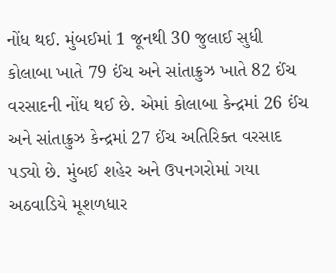નોંધ થઈ. મુંબઈમાં 1 જૂનથી 30 જુલાઈ સુધી કોલાબા ખાતે 79 ઈંચ અને સાંતાક્રુઝ ખાતે 82 ઈંચ વરસાદની નોંધ થઈ છે. એમાં કોલાબા કેન્દ્રમાં 26 ઈંચ અને સાંતાક્રુઝ કેન્દ્રમાં 27 ઈંચ અતિરિક્ત વરસાદ પડ્યો છે. મુંબઈ શહેર અને ઉપનગરોમાં ગયા અઠવાડિયે મૂશળધાર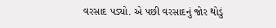વરસાદ પડ્યો. એ પછી વરસાદનું જોર થોડું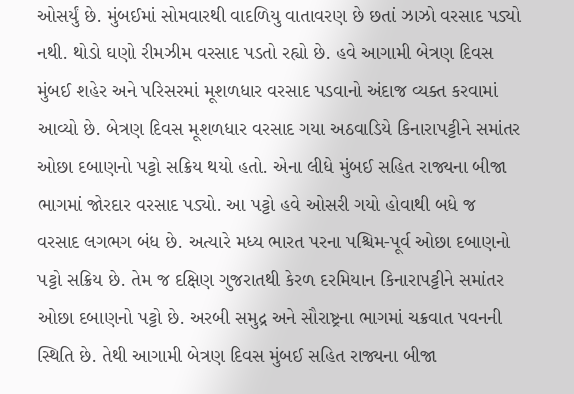ઓસર્યું છે. મુંબઈમાં સોમવારથી વાદળિયુ વાતાવરણ છે છતાં ઝાઝો વરસાદ પડ્યો નથી. થોડો ઘણો રીમઝીમ વરસાદ પડતો રહ્યો છે. હવે આગામી બેત્રણ દિવસ મુંબઈ શહેર અને પરિસરમાં મૂશળધાર વરસાદ પડવાનો અંદાજ વ્યક્ત કરવામાં આવ્યો છે. બેત્રણ દિવસ મૂશળધાર વરસાદ ગયા અઠવાડિયે કિનારાપટ્ટીને સમાંતર ઓછા દબાણનો પટ્ટો સક્રિય થયો હતો. એના લીધે મુંબઈ સહિત રાજ્યના બીજા ભાગમાં જોરદાર વરસાદ પડ્યો. આ પટ્ટો હવે ઓસરી ગયો હોવાથી બધે જ વરસાદ લગભગ બંધ છે. અત્યારે મધ્ય ભારત પરના પશ્ચિમ-પૂર્વ ઓછા દબાણનો પટ્ટો સક્રિય છે. તેમ જ દક્ષિણ ગુજરાતથી કેરળ દરમિયાન કિનારાપટ્ટીને સમાંતર ઓછા દબાણનો પટ્ટો છે. અરબી સમુદ્ર અને સૌરાષ્ટ્રના ભાગમાં ચક્રવાત પવનની સ્થિતિ છે. તેથી આગામી બેત્રણ દિવસ મુંબઈ સહિત રાજ્યના બીજા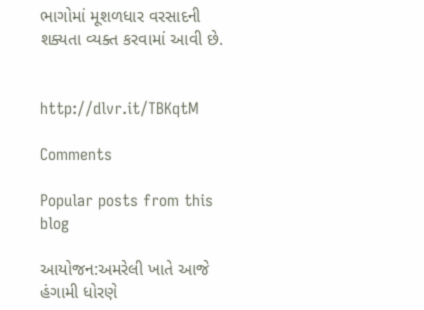ભાગોમાં મૂશળધાર વરસાદની શક્યતા વ્યક્ત કરવામાં આવી છે.


http://dlvr.it/TBKqtM

Comments

Popular posts from this blog

આયોજન:અમરેલી ખાતે આજે હંગામી ધોરણે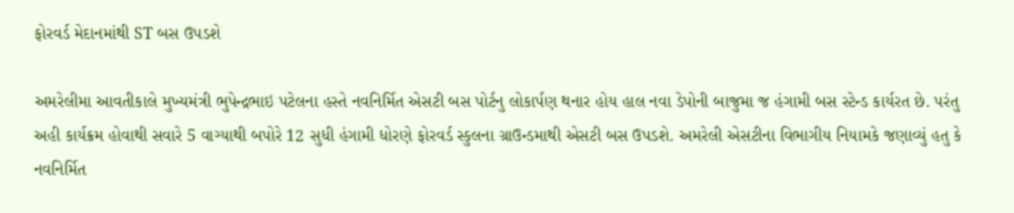ફોરવર્ડ મેદાનમાંથી ST બસ ઉપડશે

અમરેલીમા આવતીકાલે મુખ્યમંત્રી ભુપેન્દ્રભાઇ પટેલના હસ્તે નવનિર્મિત એસટી બસ પોર્ટનુ લોકાર્પણ થનાર હોય હાલ નવા ડેપોની બાજુમા જ હંગામી બસ સ્ટેન્ડ કાર્યરત છે. પરંતુ અહી કાર્યક્રમ હોવાથી સવારે 5 વાગ્યાથી બપોરે 12 સુધી હંગામી ધોરણે ફોરવર્ડ સ્કુલના ગ્રાઉન્ડમાથી એસટી બસ ઉપડશે. અમરેલી એસટીના વિભાગીય નિયામકે જણાવ્યું હતુ કે નવનિર્મિત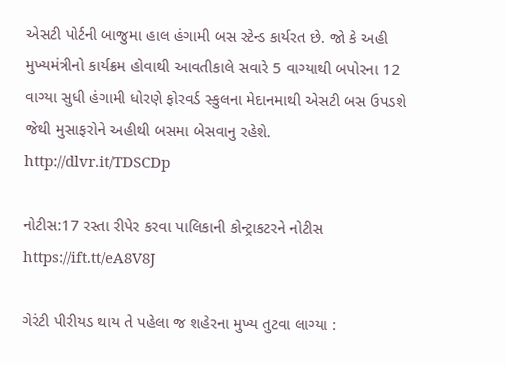એસટી પોર્ટની બાજુમા હાલ હંગામી બસ સ્ટેન્ડ કાર્યરત છે. જો કે અહી મુખ્યમંત્રીનો કાર્યક્રમ હોવાથી આવતીકાલે સવારે 5 વાગ્યાથી બપોરના 12 વાગ્યા સુધી હંગામી ધોરણે ફોરવર્ડ સ્કુલના મેદાનમાથી એસટી બસ ઉપડશે જેથી મુસાફરોને અહીથી બસમા બેસવાનુ રહેશે. http://dlvr.it/TDSCDp

નોટીસ:17 રસ્તા રીપેર કરવા પાલિકાની કોન્ટ્રાકટરને નોટીસ https://ift.tt/eA8V8J

ગેરંટી પીરીયડ થાય તે પહેલા જ શહેરના મુખ્ય તુટવા લાગ્યા :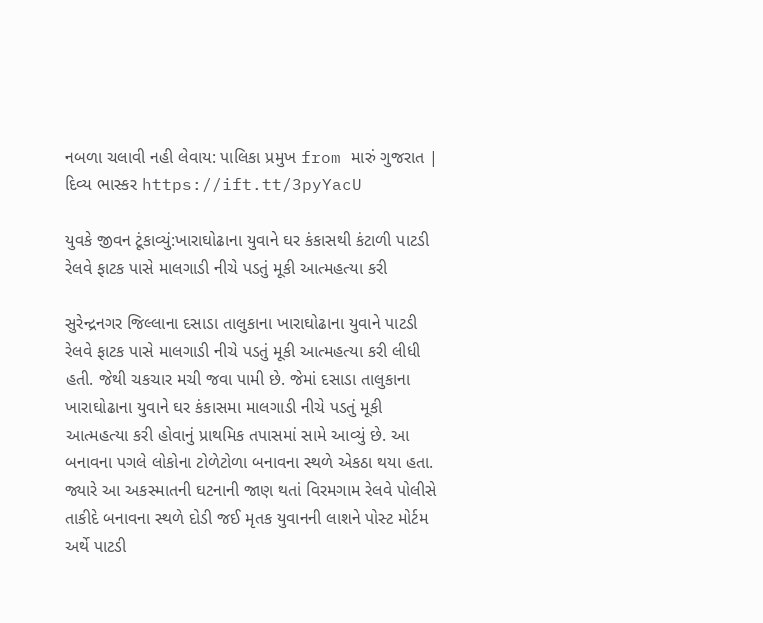નબળા ચલાવી નહી લેવાય: પાલિકા પ્રમુખ from મારું ગુજરાત | દિવ્ય ભાસ્કર https://ift.tt/3pyYacU

યુવકે જીવન ટૂંકાવ્યું:ખારાઘોઢાના યુવાને ઘર કંકાસથી કંટાળી પાટડી રેલવે ફાટક પાસે માલગાડી નીચે પડતું મૂકી આત્મહત્યા કરી

સુરેન્દ્રનગર જિલ્લાના દસાડા તાલુકાના ખારાઘોઢાના યુવાને પાટડી રેલવે ફાટક પાસે માલગાડી નીચે પડતું મૂકી આત્મહત્યા કરી લીધી હતી. જેથી ચકચાર મચી જવા પામી છે. જેમાં દસાડા તાલુકાના ખારાઘોઢાના યુવાને ઘર કંકાસમા માલગાડી નીચે પડતું મૂકી આત્મહત્યા કરી હોવાનું પ્રાથમિક તપાસમાં સામે આવ્યું છે. આ બનાવના પગલે લોકોના ટોળેટોળા બનાવના સ્થળે એકઠા થયા હતા. જ્યારે આ અકસ્માતની ઘટનાની જાણ થતાં વિરમગામ રેલવે પોલીસે તાકીદે બનાવના સ્થળે દોડી જઈ મૃતક યુવાનની લાશને પોસ્ટ મોર્ટમ અર્થે પાટડી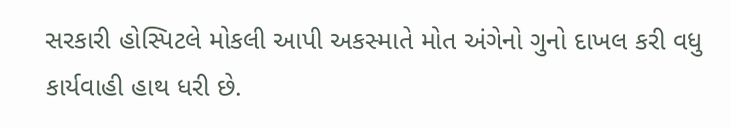સરકારી હોસ્પિટલે મોકલી આપી અકસ્માતે મોત અંગેનો ગુનો દાખલ કરી વધુ કાર્યવાહી હાથ ધરી છે.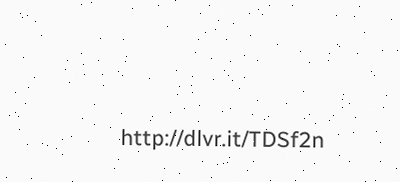http://dlvr.it/TDSf2n